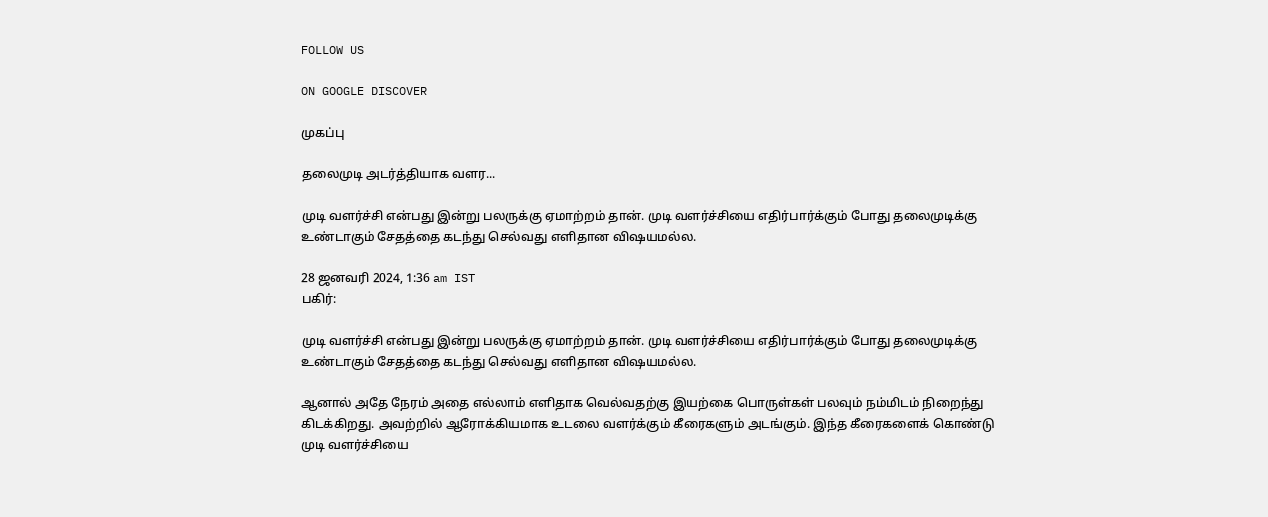FOLLOW US

ON GOOGLE DISCOVER

முகப்பு

தலைமுடி அடர்த்தியாக வளர...

முடி வளர்ச்சி என்பது இன்று பலருக்கு ஏமாற்றம் தான். முடி வளர்ச்சியை எதிர்பார்க்கும் போது தலைமுடிக்கு உண்டாகும் சேதத்தை கடந்து செல்வது எளிதான விஷயமல்ல.

28 ஜனவரி 2024, 1:36 am IST
பகிர்:

முடி வளர்ச்சி என்பது இன்று பலருக்கு ஏமாற்றம் தான். முடி வளர்ச்சியை எதிர்பார்க்கும் போது தலைமுடிக்கு உண்டாகும் சேதத்தை கடந்து செல்வது எளிதான விஷயமல்ல.

ஆனால் அதே நேரம் அதை எல்லாம் எளிதாக வெல்வதற்கு இயற்கை பொருள்கள் பலவும் நம்மிடம் நிறைந்து கிடக்கிறது. அவற்றில் ஆரோக்கியமாக உடலை வளர்க்கும் கீரைகளும் அடங்கும். இந்த கீரைகளைக் கொண்டு முடி வளர்ச்சியை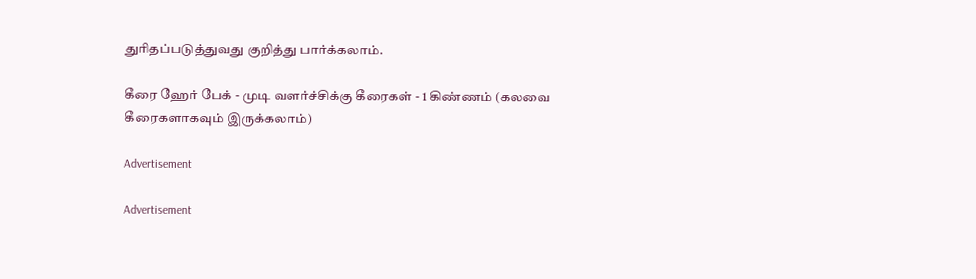துரிதப்படுத்துவது குறித்து பார்க்கலாம்.

கீரை ஹேர் பேக் - முடி வளர்ச்சிக்கு கீரைகள் - 1 கிண்ணம் (கலவை கீரைகளாகவும் இருக்கலாம்)

Advertisement

Advertisement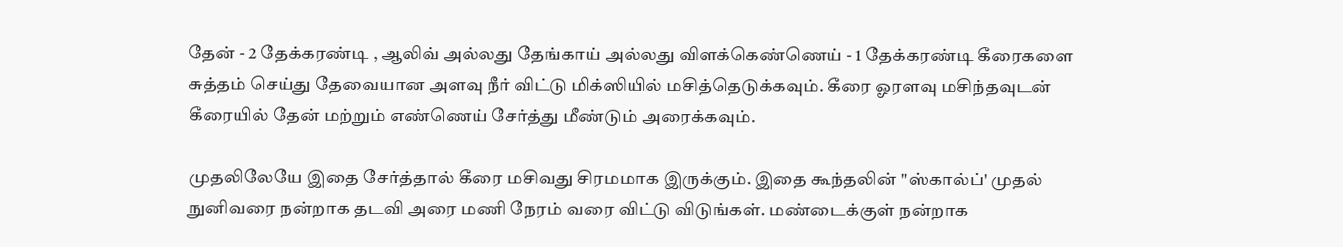தேன் - 2 தேக்கரண்டி , ஆலிவ் அல்லது தேங்காய் அல்லது விளக்கெண்ணெய் - 1 தேக்கரண்டி கீரைகளை சுத்தம் செய்து தேவையான அளவு நீர் விட்டு மிக்ஸியில் மசித்தெடுக்கவும். கீரை ஓரளவு மசிந்தவுடன் கீரையில் தேன் மற்றும் எண்ணெய் சேர்த்து மீண்டும் அரைக்கவும்.

முதலிலேயே இதை சேர்த்தால் கீரை மசிவது சிரமமாக இருக்கும். இதை கூந்தலின் "ஸ்கால்ப்' முதல் நுனிவரை நன்றாக தடவி அரை மணி நேரம் வரை விட்டு விடுங்கள். மண்டைக்குள் நன்றாக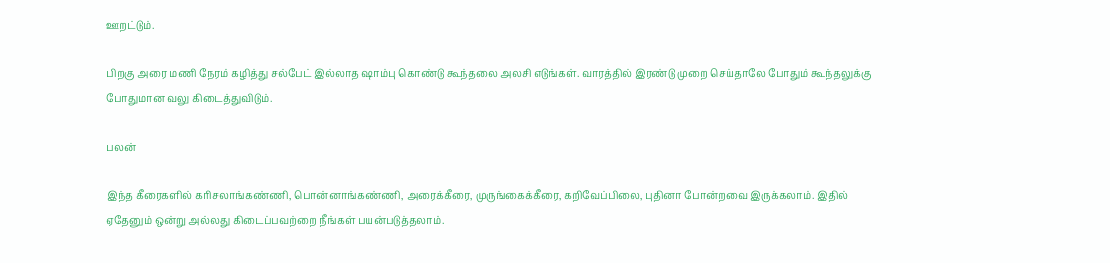ஊறட்டும்.

பிறகு அரை மணி நேரம் கழித்து சல்பேட் இல்லாத ஷாம்பு கொண்டு கூந்தலை அலசி எடுங்கள். வாரத்தில் இரண்டு முறை செய்தாலே போதும் கூந்தலுக்கு போதுமான வலு கிடைத்துவிடும்.

பலன்

இந்த கீரைகளில் கரிசலாங்கண்ணி, பொன்னாங்கண்ணி, அரைக்கீரை, முருங்கைக்கீரை, கறிவேப்பிலை, புதினா போன்றவை இருக்கலாம். இதில் ஏதேனும் ஒன்று அல்லது கிடைப்பவற்றை நீங்கள் பயன்படுத்தலாம்.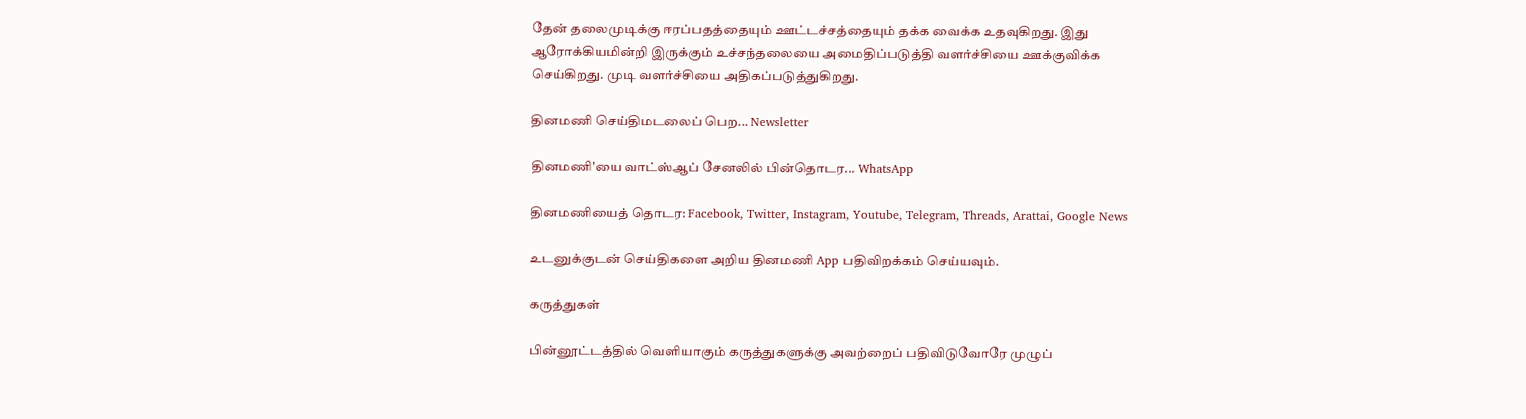தேன் தலைமுடிக்கு ஈரப்பதத்தையும் ஊட்டச்சத்தையும் தக்க வைக்க உதவுகிறது. இது ஆரோக்கியமின்றி இருக்கும் உச்சந்தலையை அமைதிப்படுத்தி வளர்ச்சியை ஊக்குவிக்க செய்கிறது. முடி வளர்ச்சியை அதிகப்படுத்துகிறது.

தினமணி செய்திமடலைப் பெற... Newsletter

தினமணி'யை வாட்ஸ்ஆப் சேனலில் பின்தொடர... WhatsApp

தினமணியைத் தொடர: Facebook, Twitter, Instagram, Youtube, Telegram, Threads, Arattai, Google News

உடனுக்குடன் செய்திகளை அறிய தினமணி App பதிவிறக்கம் செய்யவும்.

கருத்துகள்

பின்னூட்டத்தில் வெளியாகும் கருத்துகளுக்கு அவற்றைப் பதிவிடுவோரே முழுப்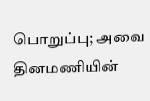பொறுப்பு; அவை தினமணியின்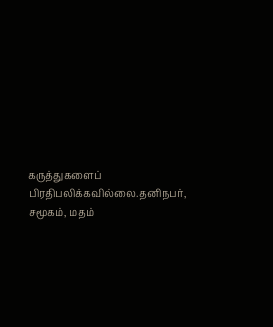கருத்துகளைப் பிரதிபலிக்கவில்லை.தனிநபர், சமூகம், மதம்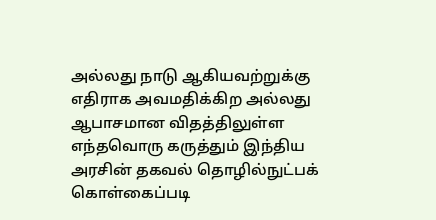அல்லது நாடு ஆகியவற்றுக்கு எதிராக அவமதிக்கிற அல்லது ஆபாசமான விதத்திலுள்ள எந்தவொரு கருத்தும் இந்திய அரசின் தகவல் தொழில்நுட்பக் கொள்கைப்படி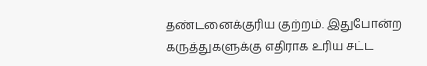தண்டனைக்குரிய குற்றம். இதுபோன்ற கருத்துகளுக்கு எதிராக உரிய சட்ட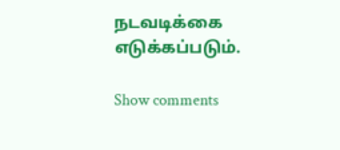நடவடிக்கை எடுக்கப்படும்.

Show comments